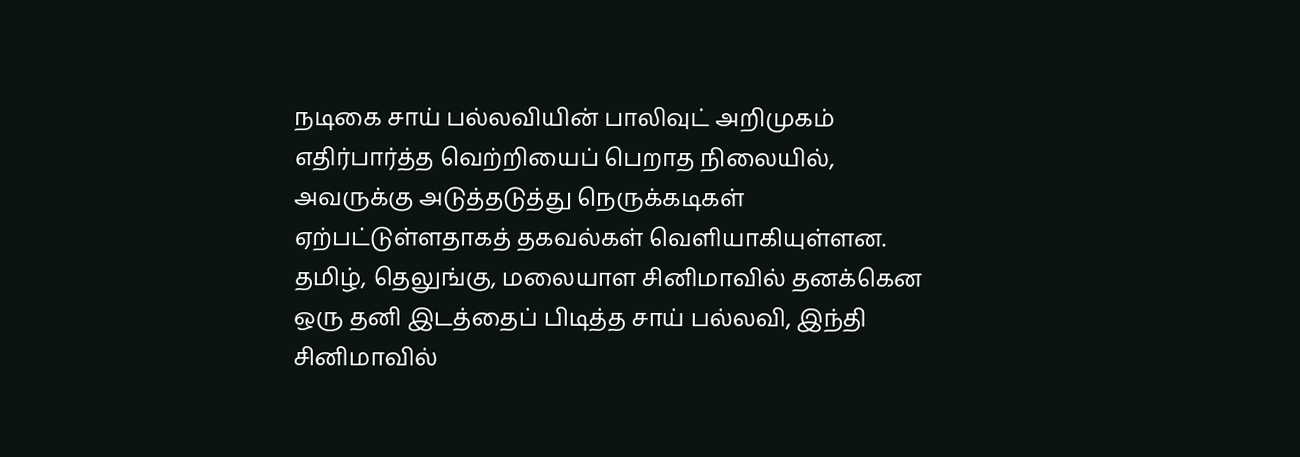நடிகை சாய் பல்லவியின் பாலிவுட் அறிமுகம் எதிர்பார்த்த வெற்றியைப் பெறாத நிலையில், அவருக்கு அடுத்தடுத்து நெருக்கடிகள் ஏற்பட்டுள்ளதாகத் தகவல்கள் வெளியாகியுள்ளன. தமிழ், தெலுங்கு, மலையாள சினிமாவில் தனக்கென ஒரு தனி இடத்தைப் பிடித்த சாய் பல்லவி, இந்தி சினிமாவில்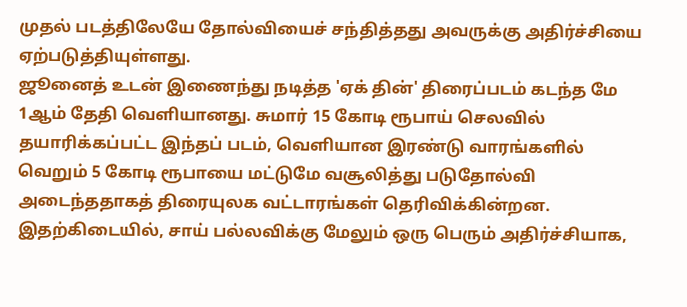முதல் படத்திலேயே தோல்வியைச் சந்தித்தது அவருக்கு அதிர்ச்சியை ஏற்படுத்தியுள்ளது.
ஜூனைத் உடன் இணைந்து நடித்த 'ஏக் தின்' திரைப்படம் கடந்த மே 1ஆம் தேதி வெளியானது. சுமார் 15 கோடி ரூபாய் செலவில் தயாரிக்கப்பட்ட இந்தப் படம், வெளியான இரண்டு வாரங்களில் வெறும் 5 கோடி ரூபாயை மட்டுமே வசூலித்து படுதோல்வி அடைந்ததாகத் திரையுலக வட்டாரங்கள் தெரிவிக்கின்றன.
இதற்கிடையில், சாய் பல்லவிக்கு மேலும் ஒரு பெரும் அதிர்ச்சியாக,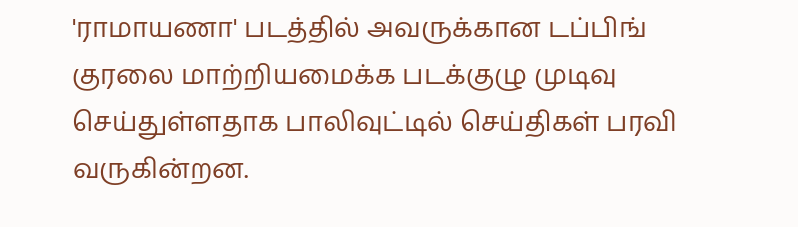'ராமாயணா' படத்தில் அவருக்கான டப்பிங் குரலை மாற்றியமைக்க படக்குழு முடிவு செய்துள்ளதாக பாலிவுட்டில் செய்திகள் பரவி வருகின்றன.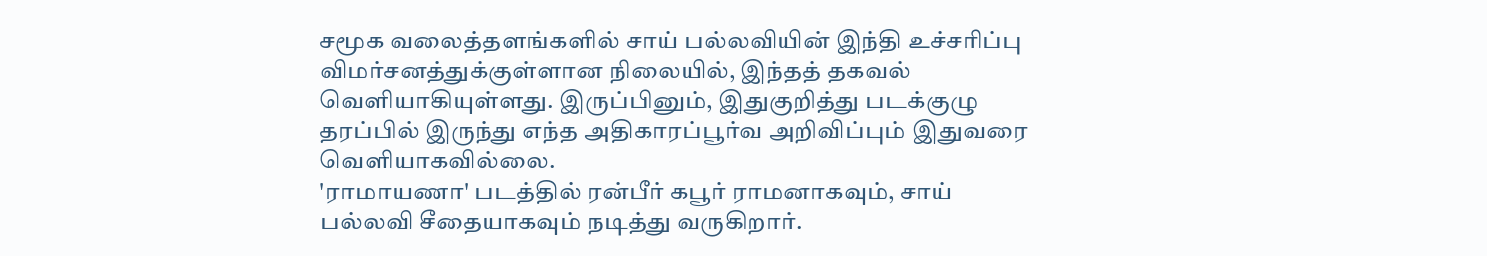சமூக வலைத்தளங்களில் சாய் பல்லவியின் இந்தி உச்சரிப்பு விமர்சனத்துக்குள்ளான நிலையில், இந்தத் தகவல் வெளியாகியுள்ளது. இருப்பினும், இதுகுறித்து படக்குழு தரப்பில் இருந்து எந்த அதிகாரப்பூர்வ அறிவிப்பும் இதுவரை வெளியாகவில்லை.
'ராமாயணா' படத்தில் ரன்பீர் கபூர் ராமனாகவும், சாய் பல்லவி சீதையாகவும் நடித்து வருகிறார்.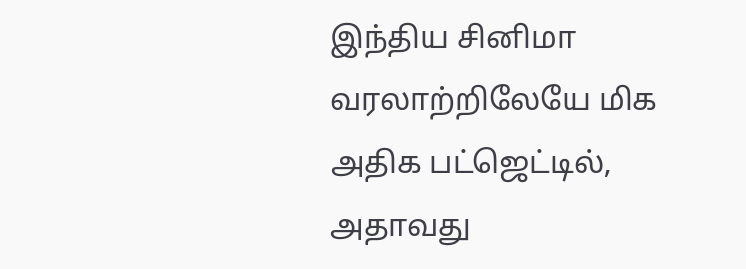இந்திய சினிமா வரலாற்றிலேயே மிக அதிக பட்ஜெட்டில், அதாவது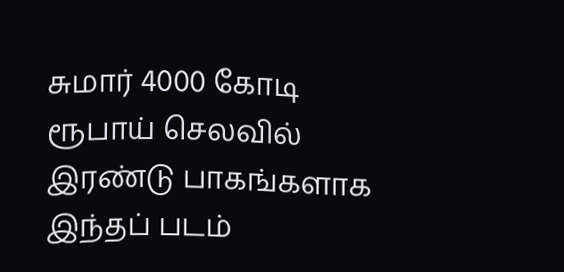சுமார் 4000 கோடி ரூபாய் செலவில் இரண்டு பாகங்களாக இந்தப் படம்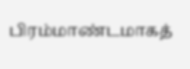பிரம்மாண்டமாகத்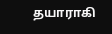தயாராகி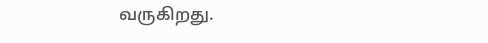வருகிறது.